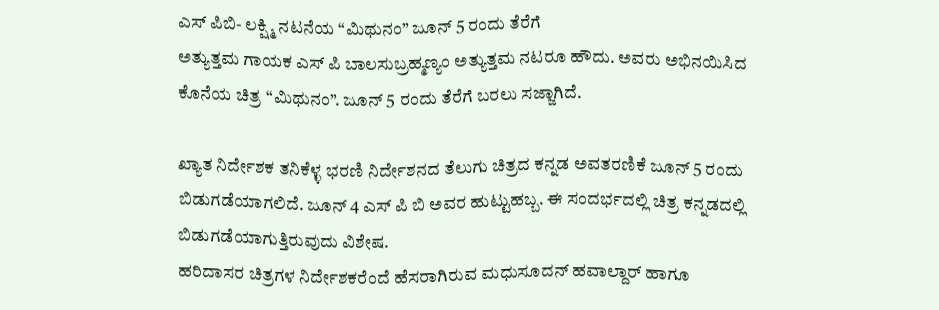ಎಸ್ ಪಿಬಿ- ಲಕ್ಷ್ಮಿ ನಟನೆಯ “ಮಿಥುನಂ” ಜೂನ್ 5 ರಂದು ತೆರೆಗೆ
ಅತ್ಯುತ್ತಮ ಗಾಯಕ ಎಸ್ ಪಿ ಬಾಲಸುಬ್ರಹ್ಮಣ್ಯಂ ಅತ್ಯುತ್ತಮ ನಟರೂ ಹೌದು. ಅವರು ಅಭಿನಯಿಸಿದ ಕೊನೆಯ ಚಿತ್ರ “ಮಿಥುನಂ”. ಜೂನ್ 5 ರಂದು ತೆರೆಗೆ ಬರಲು ಸಜ್ಜಾಗಿದೆ.

ಖ್ಯಾತ ನಿರ್ದೇಶಕ ತನಿಕೆಳ್ಳ ಭರಣಿ ನಿರ್ದೇಶನದ ತೆಲುಗು ಚಿತ್ರದ ಕನ್ನಡ ಅವತರಣಿಕೆ ಜೂನ್ 5 ರಂದು ಬಿಡುಗಡೆಯಾಗಲಿದೆ. ಜೂನ್ 4 ಎಸ್ ಪಿ ಬಿ ಅವರ ಹುಟ್ಟುಹಬ್ಬ. ಈ ಸಂದರ್ಭದಲ್ಲಿ ಚಿತ್ರ ಕನ್ನಡದಲ್ಲಿ ಬಿಡುಗಡೆಯಾಗುತ್ತಿರುವುದು ವಿಶೇಷ.
ಹರಿದಾಸರ ಚಿತ್ರಗಳ ನಿರ್ದೇಶಕರೆಂದೆ ಹೆಸರಾಗಿರುವ ಮಧುಸೂದನ್ ಹವಾಲ್ದಾರ್ ಹಾಗೂ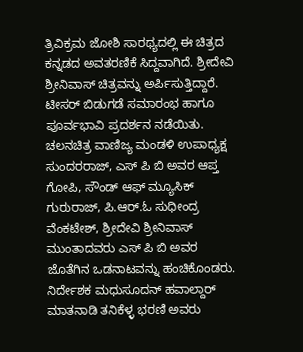ತ್ರಿವಿಕ್ರಮ ಜೋಶಿ ಸಾರಥ್ಯದಲ್ಲಿ ಈ ಚಿತ್ರದ ಕನ್ನಡದ ಅವತರಣಿಕೆ ಸಿದ್ದವಾಗಿದೆ. ಶ್ರೀದೇವಿ ಶ್ರೀನಿವಾಸ್ ಚಿತ್ರವನ್ನು ಅರ್ಪಿಸುತ್ತಿದ್ದಾರೆ.
ಟೀಸರ್ ಬಿಡುಗಡೆ ಸಮಾರಂಭ ಹಾಗೂ ಪೂರ್ವಭಾವಿ ಪ್ರದರ್ಶನ ನಡೆಯಿತು. ಚಲನಚಿತ್ರ ವಾಣಿಜ್ಯ ಮಂಡಳಿ ಉಪಾಧ್ಯಕ್ಷ ಸುಂದರರಾಜ್, ಎಸ್ ಪಿ ಬಿ ಅವರ ಆಪ್ತ ಗೋಪಿ, ಸೌಂಡ್ ಆಫ್ ಮ್ಯೂಸಿಕ್ ಗುರುರಾಜ್, ಪಿ.ಆರ್.ಓ ಸುಧೀಂದ್ರ ವೆಂಕಟೇಶ್, ಶ್ರೀದೇವಿ ಶ್ರೀನಿವಾಸ್ ಮುಂತಾದವರು ಎಸ್ ಪಿ ಬಿ ಅವರ ಜೊತೆಗಿನ ಒಡನಾಟವನ್ನು ಹಂಚಿಕೊಂಡರು.
ನಿರ್ದೇಶಕ ಮಧುಸೂದನ್ ಹವಾಲ್ದಾರ್ ಮಾತನಾಡಿ ತನಿಕೆಳ್ಳ ಭರಣಿ ಅವರು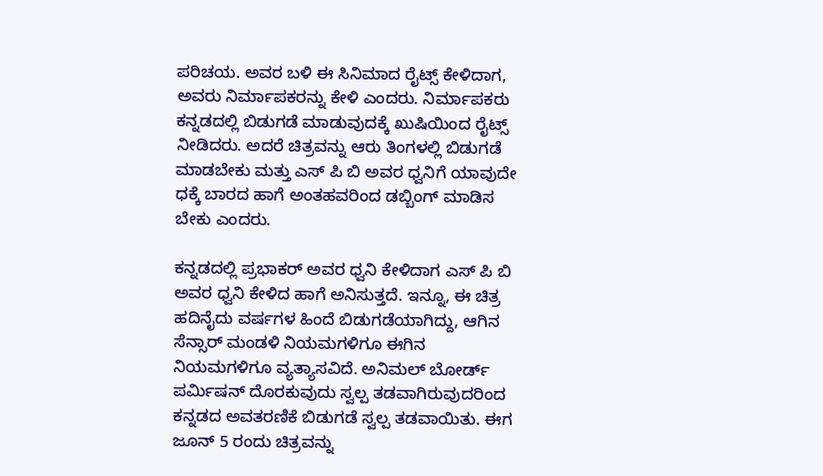ಪರಿಚಯ. ಅವರ ಬಳಿ ಈ ಸಿನಿಮಾದ ರೈಟ್ಸ್ ಕೇಳಿದಾಗ, ಅವರು ನಿರ್ಮಾಪಕರನ್ನು ಕೇಳಿ ಎಂದರು. ನಿರ್ಮಾಪಕರು ಕನ್ನಡದಲ್ಲಿ ಬಿಡುಗಡೆ ಮಾಡುವುದಕ್ಕೆ ಖುಷಿಯಿಂದ ರೈಟ್ಸ್ ನೀಡಿದರು. ಅದರೆ ಚಿತ್ರವನ್ನು ಆರು ತಿಂಗಳಲ್ಲಿ ಬಿಡುಗಡೆ ಮಾಡಬೇಕು ಮತ್ತು ಎಸ್ ಪಿ ಬಿ ಅವರ ಧ್ವನಿಗೆ ಯಾವುದೇ ಧಕ್ಕೆ ಬಾರದ ಹಾಗೆ ಅಂತಹವರಿಂದ ಡಬ್ಬಿಂಗ್ ಮಾಡಿಸ ಬೇಕು ಎಂದರು.

ಕನ್ನಡದಲ್ಲಿ ಪ್ರಭಾಕರ್ ಅವರ ಧ್ವನಿ ಕೇಳಿದಾಗ ಎಸ್ ಪಿ ಬಿ ಅವರ ಧ್ವನಿ ಕೇಳಿದ ಹಾಗೆ ಅನಿಸುತ್ತದೆ. ಇನ್ನೂ, ಈ ಚಿತ್ರ ಹದಿನೈದು ವರ್ಷಗಳ ಹಿಂದೆ ಬಿಡುಗಡೆಯಾಗಿದ್ದು, ಆಗಿನ ಸೆನ್ಸಾರ್ ಮಂಡಳಿ ನಿಯಮಗಳಿಗೂ ಈಗಿನ ನಿಯಮಗಳಿಗೂ ವ್ಯತ್ಯಾಸವಿದೆ. ಅನಿಮಲ್ ಬೋರ್ಡ್ ಪರ್ಮಿಷನ್ ದೊರಕುವುದು ಸ್ವಲ್ಪ ತಡವಾಗಿರುವುದರಿಂದ ಕನ್ನಡದ ಅವತರಣಿಕೆ ಬಿಡುಗಡೆ ಸ್ವಲ್ಪ ತಡವಾಯಿತು. ಈಗ ಜೂನ್ 5 ರಂದು ಚಿತ್ರವನ್ನು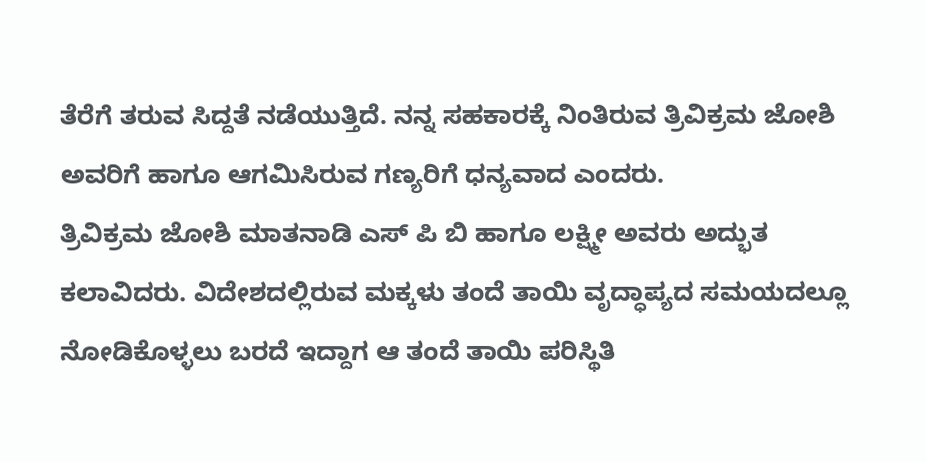ತೆರೆಗೆ ತರುವ ಸಿದ್ದತೆ ನಡೆಯುತ್ತಿದೆ. ನನ್ನ ಸಹಕಾರಕ್ಕೆ ನಿಂತಿರುವ ತ್ರಿವಿಕ್ರಮ ಜೋಶಿ ಅವರಿಗೆ ಹಾಗೂ ಆಗಮಿಸಿರುವ ಗಣ್ಯರಿಗೆ ಧನ್ಯವಾದ ಎಂದರು.
ತ್ರಿವಿಕ್ರಮ ಜೋಶಿ ಮಾತನಾಡಿ ಎಸ್ ಪಿ ಬಿ ಹಾಗೂ ಲಕ್ಷ್ಮೀ ಅವರು ಅದ್ಭುತ ಕಲಾವಿದರು. ವಿದೇಶದಲ್ಲಿರುವ ಮಕ್ಕಳು ತಂದೆ ತಾಯಿ ವೃದ್ಧಾಪ್ಯದ ಸಮಯದಲ್ಲೂ ನೋಡಿಕೊಳ್ಳಲು ಬರದೆ ಇದ್ದಾಗ ಆ ತಂದೆ ತಾಯಿ ಪರಿಸ್ಥಿತಿ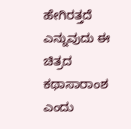ಹೇಗಿರತ್ತದೆ ಎನ್ನುವುದು ಈ ಚಿತ್ರದ ಕಥಾಸಾರಾಂಶ ಎಂದು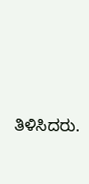ತಿಳಿಸಿದರು.